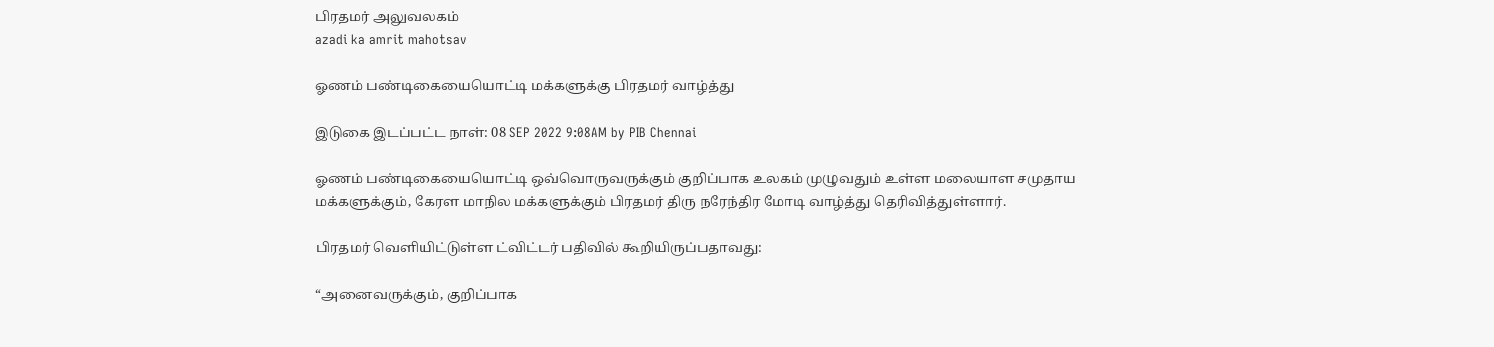பிரதமர் அலுவலகம்
azadi ka amrit mahotsav

ஓணம் பண்டிகையையொட்டி மக்களுக்கு பிரதமர் வாழ்த்து

இடுகை இடப்பட்ட நாள்: 08 SEP 2022 9:08AM by PIB Chennai

ஓணம் பண்டிகையையொட்டி ஒவ்வொருவருக்கும் குறிப்பாக உலகம் முழுவதும் உள்ள மலையாள சமுதாய மக்களுக்கும், கேரள மாநில மக்களுக்கும் பிரதமர் திரு நரேந்திர மோடி வாழ்த்து தெரிவித்துள்ளார்.

பிரதமர் வெளியிட்டுள்ள ட்விட்டர் பதிவில் கூறியிருப்பதாவது:

“அனைவருக்கும், குறிப்பாக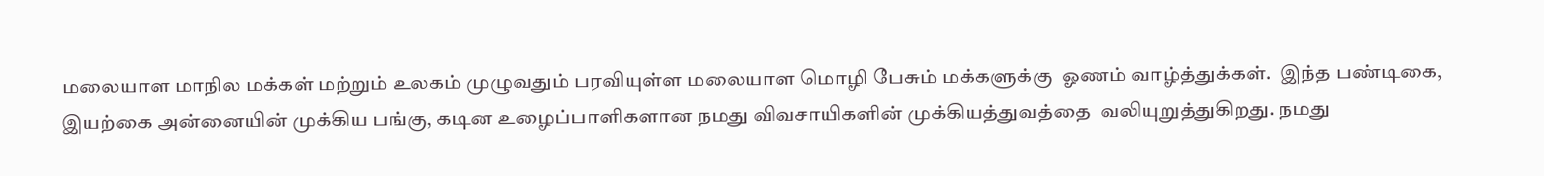மலையாள மாநில மக்கள் மற்றும் உலகம் முழுவதும் பரவியுள்ள மலையாள மொழி பேசும் மக்களுக்கு  ஓணம் வாழ்த்துக்கள்.  இந்த பண்டிகை, இயற்கை அன்னையின் முக்கிய பங்கு, கடின உழைப்பாளிகளான நமது விவசாயிகளின் முக்கியத்துவத்தை  வலியுறுத்துகிறது. நமது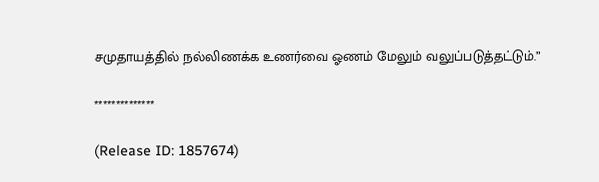சமுதாயத்தில் நல்லிணக்க உணர்வை ஓணம் மேலும் வலுப்படுத்தட்டும்.”

**************

(Release ID: 1857674)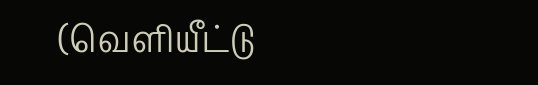(வெளியீட்டு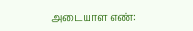அடையாள எண்: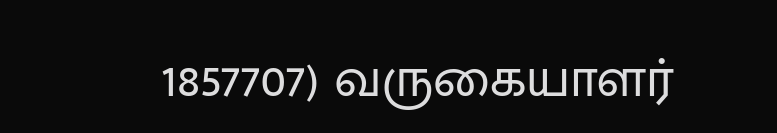1857707) வருகையாளர்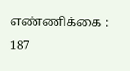எண்ணிக்கை : 187